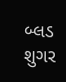બ્લડ શુગર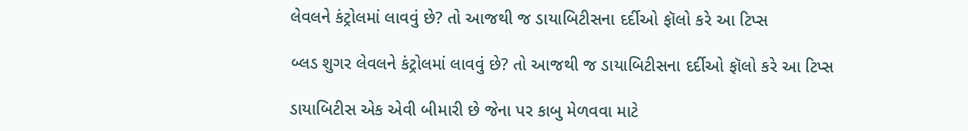લેવલને કંટ્રોલમાં લાવવું છે? તો આજથી જ ડાયાબિટીસના દર્દીઓ ફૉલો કરે આ ટિપ્સ

બ્લડ શુગર લેવલને કંટ્રોલમાં લાવવું છે? તો આજથી જ ડાયાબિટીસના દર્દીઓ ફૉલો કરે આ ટિપ્સ

ડાયાબિટીસ એક એવી બીમારી છે જેના પર કાબુ મેળવવા માટે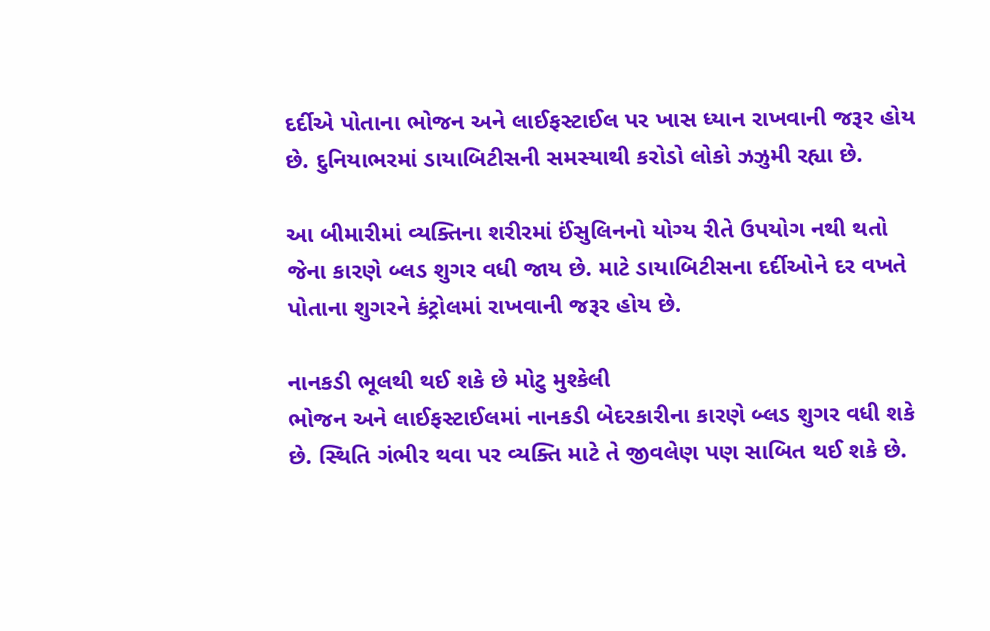દર્દીએ પોતાના ભોજન અને લાઈફસ્ટાઈલ પર ખાસ ધ્યાન રાખવાની જરૂર હોય છે. દુનિયાભરમાં ડાયાબિટીસની સમસ્યાથી કરોડો લોકો ઝઝુમી રહ્યા છે.

આ બીમારીમાં વ્યક્તિના શરીરમાં ઈંસુલિનનો યોગ્ય રીતે ઉપયોગ નથી થતો જેના કારણે બ્લડ શુગર વધી જાય છે. માટે ડાયાબિટીસના દર્દીઓને દર વખતે પોતાના શુગરને કંટ્રોલમાં રાખવાની જરૂર હોય છે.

નાનકડી ભૂલથી થઈ શકે છે મોટુ મુશ્કેલી
ભોજન અને લાઈફસ્ટાઈલમાં નાનકડી બેદરકારીના કારણે બ્લડ શુગર વધી શકે છે. સ્થિતિ ગંભીર થવા પર વ્યક્તિ માટે તે જીવલેણ પણ સાબિત થઈ શકે છે.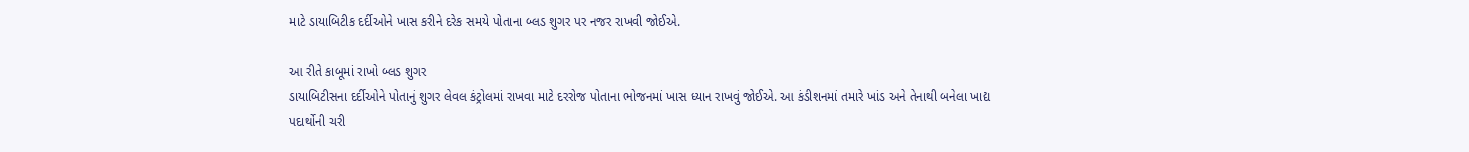માટે ડાયાબિટીક દર્દીઓને ખાસ કરીને દરેક સમયે પોતાના બ્લડ શુગર પર નજર રાખવી જોઈએ.

આ રીતે કાબૂમાં રાખો બ્લડ શુગર
ડાયાબિટીસના દર્દીઓને પોતાનું શુગર લેવલ કંટ્રોલમાં રાખવા માટે દરરોજ પોતાના ભોજનમાં ખાસ ધ્યાન રાખવું જોઈએ. આ કંડીશનમાં તમારે ખાંડ અને તેનાથી બનેલા ખાદ્ય પદાર્થોની ચરી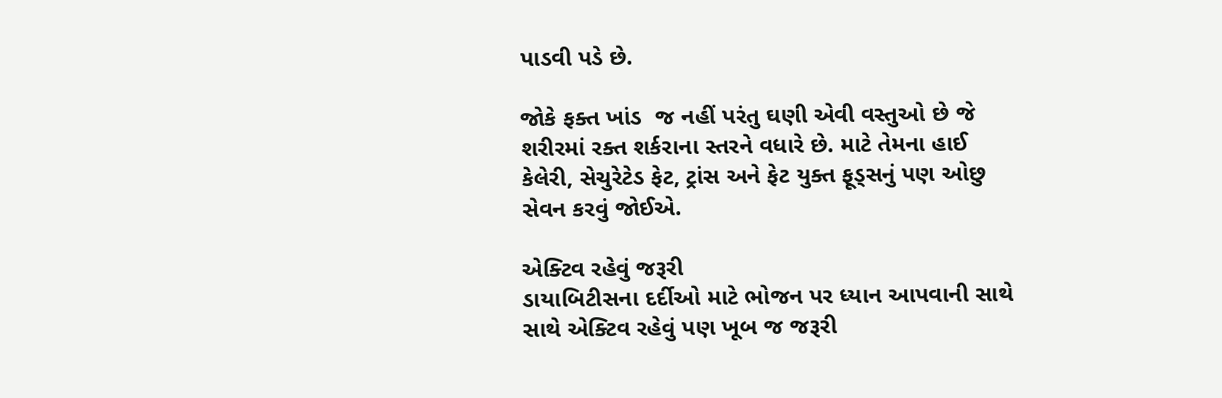પાડવી પડે છે.

જોકે ફક્ત ખાંડ  જ નહીં પરંતુ ઘણી એવી વસ્તુઓ છે જે શરીરમાં રક્ત શર્કરાના સ્તરને વધારે છે. માટે તેમના હાઈ કેલેરી, સેચુરેટેડ ફેટ, ટ્રાંસ અને ફેટ યુક્ત ફૂડ્સનું પણ ઓછુ સેવન કરવું જોઈએ.

એક્ટિવ રહેવું જરૂરી
ડાયાબિટીસના દર્દીઓ માટે ભોજન પર ધ્યાન આપવાની સાથે સાથે એક્ટિવ રહેવું પણ ખૂબ જ જરૂરી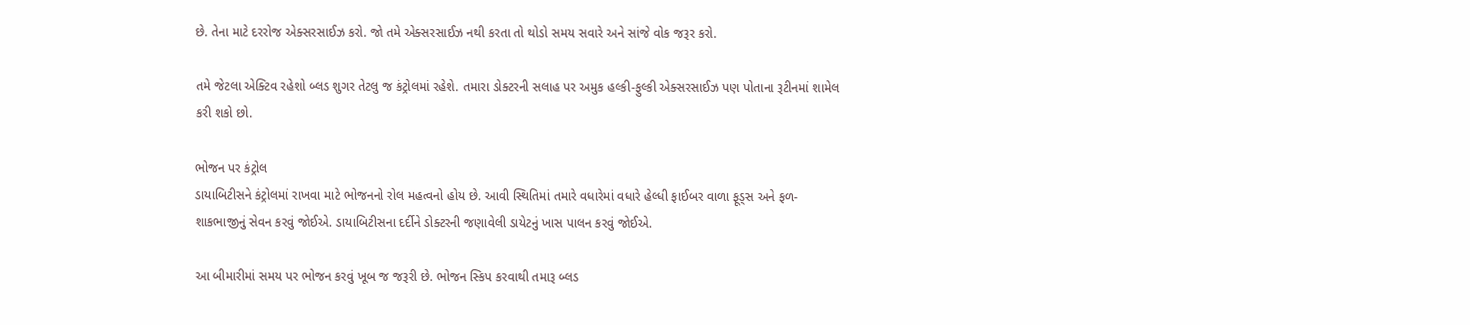છે. તેના માટે દરરોજ એક્સરસાઈઝ કરો. જો તમે એક્સરસાઈઝ નથી કરતા તો થોડો સમય સવારે અને સાંજે વોક જરૂર કરો.

તમે જેટલા એક્ટિવ રહેશો બ્લડ શુગર તેટલુ જ કંટ્રોલમાં રહેશે. તમારા ડોક્ટરની સલાહ પર અમુક હલ્કી-ફુલ્કી એક્સરસાઈઝ પણ પોતાના રૂટીનમાં શામેલ કરી શકો છો.

ભોજન પર કંટ્રોલ
ડાયાબિટીસને કંટ્રોલમાં રાખવા માટે ભોજનનો રોલ મહત્વનો હોય છે. આવી સ્થિતિમાં તમારે વધારેમાં વધારે હેલ્ધી ફાઈબર વાળા ફૂડ્સ અને ફળ-શાકભાજીનું સેવન કરવું જોઈએ. ડાયાબિટીસના દર્દીને ડોક્ટરની જણાવેલી ડાયેટનું ખાસ પાલન કરવું જોઈએ.

આ બીમારીમાં સમય પર ભોજન કરવું ખૂબ જ જરૂરી છે. ભોજન સ્કિપ કરવાથી તમારૂ બ્લડ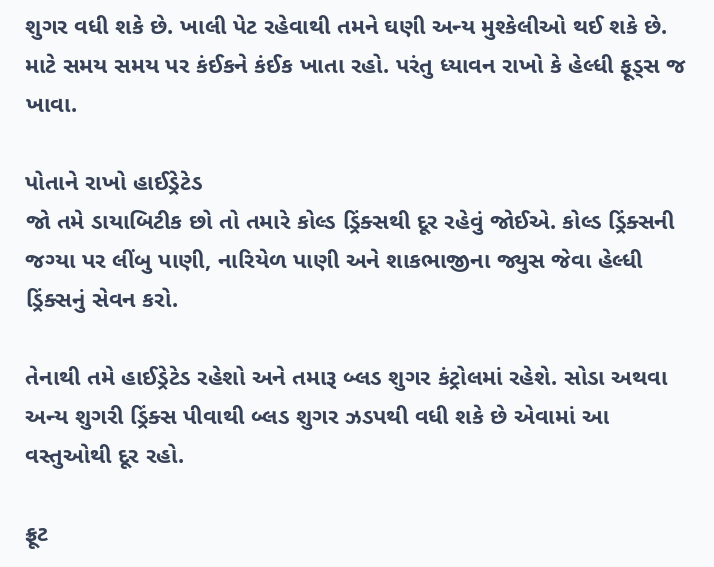શુગર વધી શકે છે. ખાલી પેટ રહેવાથી તમને ઘણી અન્ય મુશ્કેલીઓ થઈ શકે છે. માટે સમય સમય પર કંઈકને કંઈક ખાતા રહો. પરંતુ ધ્યાવન રાખો કે હેલ્ધી ફૂડ્સ જ ખાવા.

પોતાને રાખો હાઈડ્રેટેડ
જો તમે ડાયાબિટીક છો તો તમારે કોલ્ડ ડ્રિંક્સથી દૂર રહેવું જોઈએ. કોલ્ડ ડ્રિંક્સની જગ્યા પર લીંબુ પાણી, નારિયેળ પાણી અને શાકભાજીના જ્યુસ જેવા હેલ્ધી ડ્રિંક્સનું સેવન કરો.

તેનાથી તમે હાઈડ્રેટેડ રહેશો અને તમારૂ બ્લડ શુગર કંટ્રોલમાં રહેશે. સોડા અથવા અન્ય શુગરી ડ્રિંક્સ પીવાથી બ્લડ શુગર ઝડપથી વધી શકે છે એવામાં આ વસ્તુઓથી દૂર રહો.

ફ્રૂટ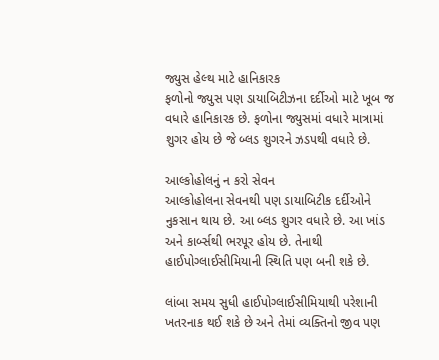જ્યુસ હેલ્થ માટે હાનિકારક
ફળોનો જ્યુસ પણ ડાયાબિટીઝના દર્દીઓ માટે ખૂબ જ વધારે હાનિકારક છે. ફળોના જ્યુસમાં વધારે માત્રામાં શુગર હોય છે જે બ્લડ શુગરને ઝડપથી વધારે છે.

આલ્કોહોલનું ન કરો સેવન
આલ્કોહોલના સેવનથી પણ ડાયાબિટીક દર્દીઓને નુકસાન થાય છે. આ બ્લડ શુગર વધારે છે. આ ખાંડ અને કાર્બ્સથી ભરપૂર હોય છે. તેનાથી હાઈપોગ્લાઈસીમિયાની સ્થિતિ પણ બની શકે છે.

લાંબા સમય સુધી હાઈપોગ્લાઈસીમિયાથી પરેશાની ખતરનાક થઈ શકે છે અને તેમાં વ્યક્તિનો જીવ પણ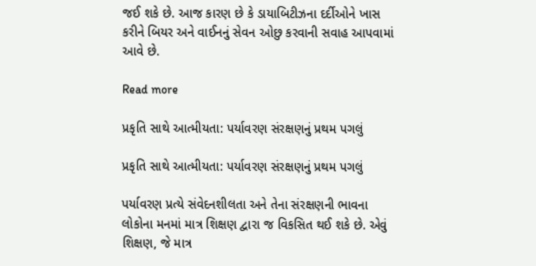જઈ શકે છે. આજ કારણ છે કે ડાયાબિટીઝના દર્દીઓને ખાસ કરીને બિયર અને વાઈનનું સેવન ઓછુ કરવાની સવાહ આપવામાં આવે છે.

Read more

પ્રકૃતિ સાથે આત્મીયતા: પર્યાવરણ સંરક્ષણનું પ્રથમ પગલું

પ્રકૃતિ સાથે આત્મીયતા: પર્યાવરણ સંરક્ષણનું પ્રથમ પગલું

પર્યાવરણ પ્રત્યે સંવેદનશીલતા અને તેના સંરક્ષણની ભાવના લોકોના મનમાં માત્ર શિક્ષણ દ્વારા જ વિકસિત થઈ શકે છે. એવું શિક્ષણ, જે માત્ર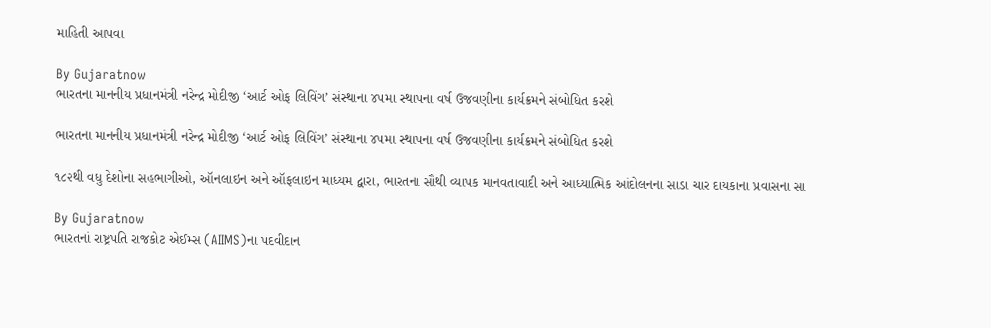માહિતી આપવા

By Gujaratnow
ભારતના માનનીય પ્રધાનમંત્રી નરેન્દ્ર મોદીજી ‘આર્ટ ઓફ લિવિંગ’ સંસ્થાના ૪૫મા સ્થાપના વર્ષ ઉજવણીના કાર્યક્રમને સંબોધિત કરશે

ભારતના માનનીય પ્રધાનમંત્રી નરેન્દ્ર મોદીજી ‘આર્ટ ઓફ લિવિંગ’ સંસ્થાના ૪૫મા સ્થાપના વર્ષ ઉજવણીના કાર્યક્રમને સંબોધિત કરશે

૧૮૨થી વધુ દેશોના સહભાગીઓ, ઑનલાઇન અને ઑફલાઇન માધ્યમ દ્વારા, ભારતના સૌથી વ્યાપક માનવતાવાદી અને આધ્યાત્મિક આંદોલનના સાડા ચાર દાયકાના પ્રવાસના સા

By Gujaratnow
ભારતનાં રાષ્ટ્રપતિ રાજકોટ એઈમ્સ (AIIMS)ના પદવીદાન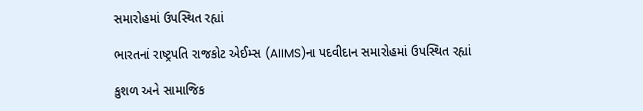સમારોહમાં ઉપસ્થિત રહ્યાં

ભારતનાં રાષ્ટ્રપતિ રાજકોટ એઈમ્સ (AIIMS)ના પદવીદાન સમારોહમાં ઉપસ્થિત રહ્યાં

કુશળ અને સામાજિક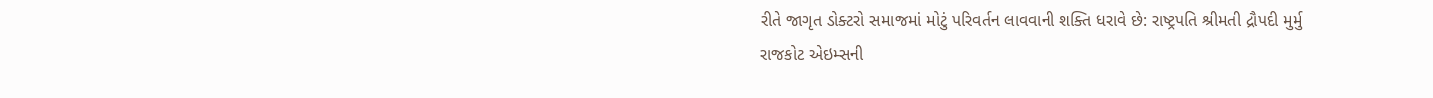રીતે જાગૃત ડોક્ટરો સમાજમાં મોટું પરિવર્તન લાવવાની શક્તિ ધરાવે છે: રાષ્ટ્રપતિ શ્રીમતી દ્રૌપદી મુર્મુ રાજકોટ એઇમ્સની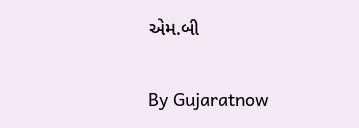એમ.બી

By Gujaratnow